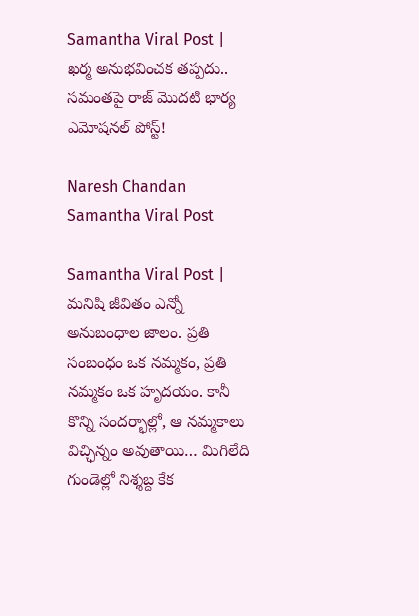Samantha Viral Post | ఖర్మ అనుభవించక తప్పదు.. సమంతపై రాజ్ మొదటి భార్య ఎమోషనల్ పోస్ట్!

Naresh Chandan
Samantha Viral Post

Samantha Viral Post | మనిషి జీవితం ఎన్నో అనుబంధాల జాలం. ప్రతి సంబంధం ఒక నమ్మకం, ప్రతి నమ్మకం ఒక హృదయం. కానీ కొన్ని సందర్భాల్లో, ఆ నమ్మకాలు విచ్ఛిన్నం అవుతాయి… మిగిలేది గుండెల్లో నిశ్శబ్ద కేక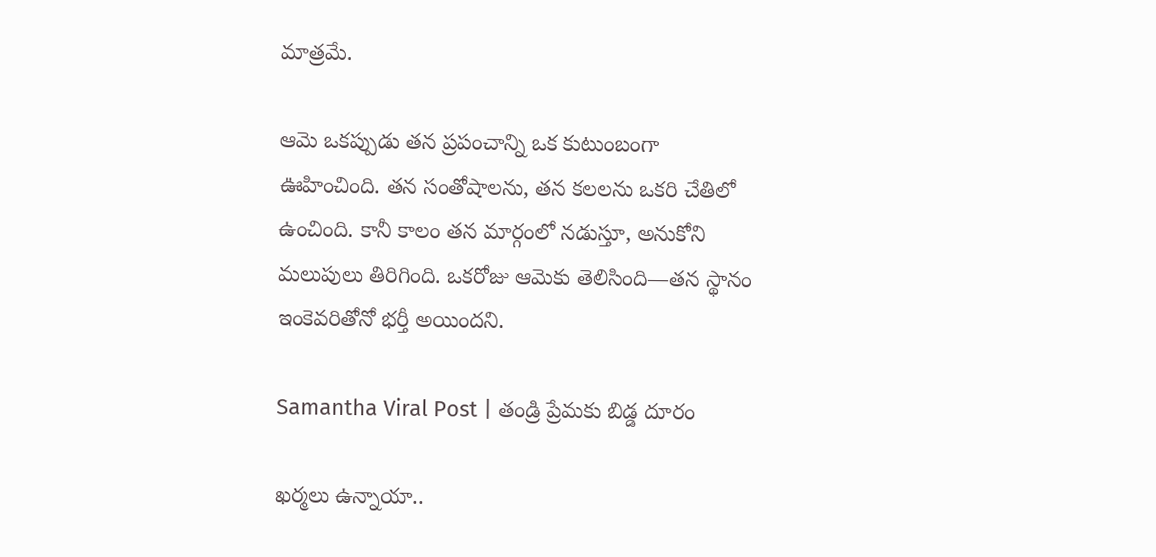మాత్రమే.

ఆమె ఒకప్పుడు తన ప్రపంచాన్ని ఒక కుటుంబంగా ఊహించింది. తన సంతోషాలను, తన కలలను ఒకరి చేతిలో ఉంచింది. కానీ కాలం తన మార్గంలో నడుస్తూ, అనుకోని మలుపులు తిరిగింది. ఒకరోజు ఆమెకు తెలిసింది—తన స్థానం ఇంకెవరితోనో భర్తీ అయిందని.

Samantha Viral Post | తండ్రి ప్రేమకు బిడ్డ దూరం

ఖర్మలు ఉన్నాయా..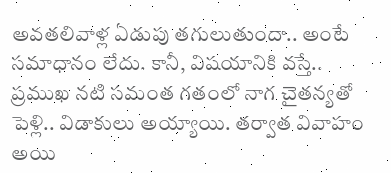అవతలివాళ్ల ఏడుపు తగులుతుందా.. అంటే సమాధానం లేదు. కానీ, విషయానికి వస్తే.. ప్రముఖ నటి సమంత గతంలో నాగ చైతన్యతో పెళ్లి.. విడాకులు అయ్యాయి. తర్వాత వివాహం అయి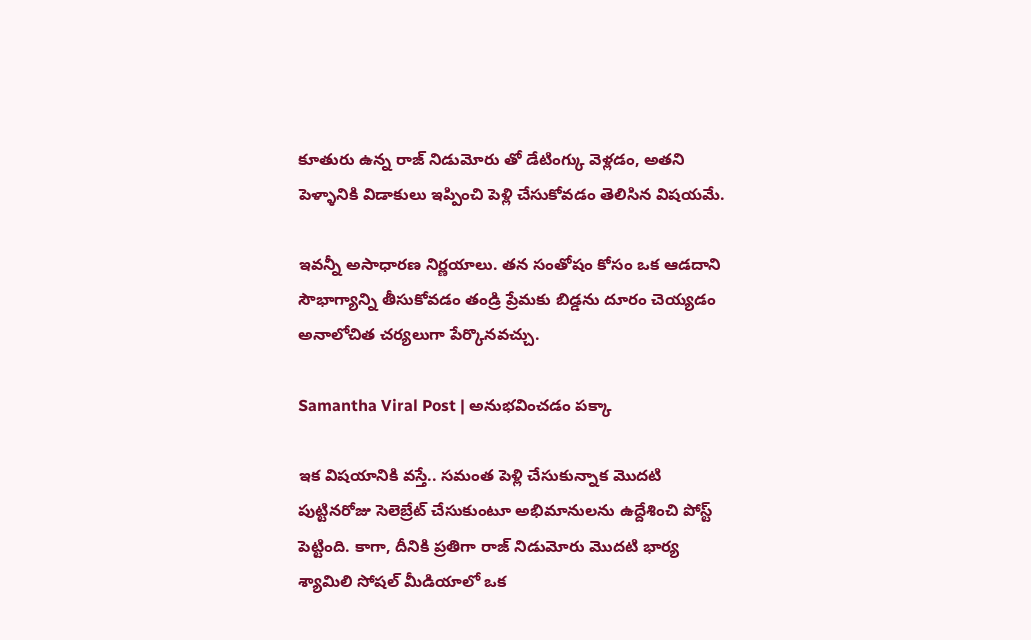కూతురు ఉన్న రాజ్ నిడుమోరు తో డేటింగ్కు వెళ్లడం, అతని పెళ్ళానికి విడాకులు ఇప్పించి పెళ్లి చేసుకోవడం తెలిసిన విషయమే.

ఇవన్నీ అసాధారణ నిర్ణయాలు. తన సంతోషం కోసం ఒక ఆడదాని సౌభాగ్యాన్ని తీసుకోవడం తండ్రి ప్రేమకు బిడ్డను దూరం చెయ్యడం అనాలోచిత చర్యలుగా పేర్కొనవచ్చు.

Samantha Viral Post | అనుభవించడం పక్కా

ఇక విషయానికి వస్తే.. సమంత పెళ్లి చేసుకున్నాక మొదటి పుట్టినరోజు సెలెబ్రేట్ చేసుకుంటూ అభిమానులను ఉద్దేశించి పోస్ట్ పెట్టింది. కాగా, దీనికి ప్రతిగా రాజ్ నిడుమోరు మొదటి భార్య శ్యామిలి సోషల్ మీడియాలో ఒక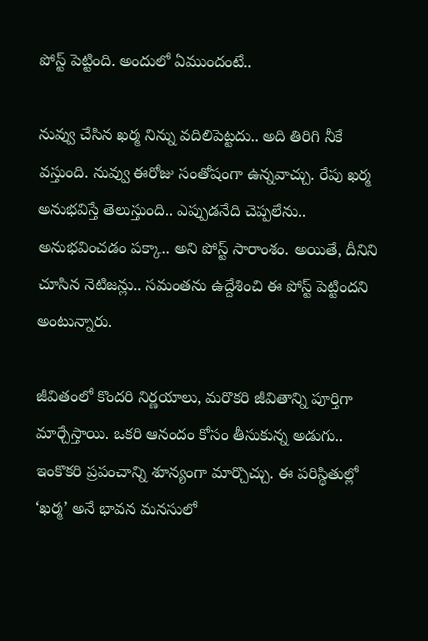పోస్ట్ పెట్టింది. అందులో ఏముందంటే..

నువ్వు చేసిన ఖర్మ నిన్ను వదిలిపెట్టదు.. అది తిరిగి నీకే వస్తుంది. నువ్వు ఈరోజు సంతోషంగా ఉన్నవాచ్చు. రేపు ఖర్మ అనుభవిస్తే తెలుస్తుంది.. ఎప్పుడనేది చెప్పలేను.. అనుభవించడం పక్కా.. అని పోస్ట్ సారాంశం. అయితే, దీనిని చూసిన నెటిజన్లు.. సమంతను ఉద్దేశించి ఈ పోస్ట్ పెట్టిందని అంటున్నారు.

జీవితంలో కొందరి నిర్ణయాలు, మరొకరి జీవితాన్ని పూర్తిగా మార్చేస్తాయి. ఒకరి ఆనందం కోసం తీసుకున్న అడుగు.. ఇంకొకరి ప్రపంచాన్ని శూన్యంగా మార్చొచ్చు. ఈ పరిస్థితుల్లో ‘ఖర్మ’ అనే భావన మనసులో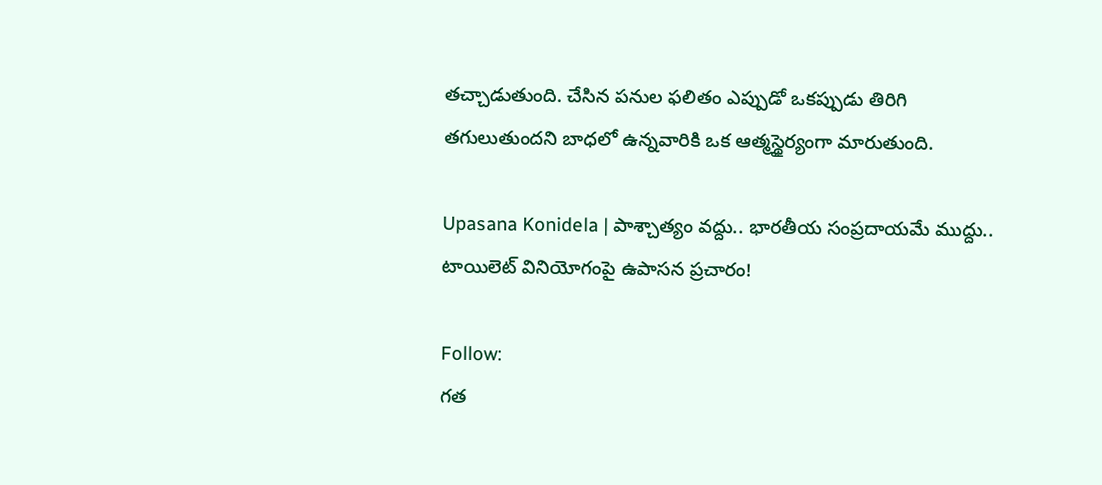తచ్చాడుతుంది. చేసిన పనుల ఫలితం ఎప్పుడో ఒకప్పుడు తిరిగి తగులుతుందని బాధలో ఉన్నవారికి ఒక ఆత్మస్థైర్యంగా మారుతుంది.

Upasana Konidela | పాశ్చాత్యం వద్దు.. భారతీయ సంప్రదాయమే ముద్దు.. టాయిలెట్ వినియోగంపై ఉపాసన ప్రచారం!

Follow:
గత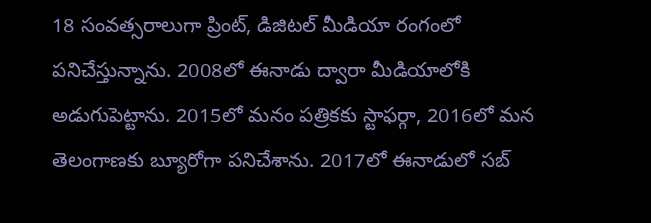18 సంవత్సరాలుగా ప్రింట్, డిజిటల్ మీడియా రంగంలో పనిచేస్తున్నాను. 2008లో ఈనాడు ద్వారా మీడియాలోకి అడుగుపెట్టాను. 2015లో మనం పత్రికకు స్టాఫర్గా, 2016లో మన తెలంగాణకు బ్యూరోగా పనిచేశాను. 2017లో ఈనాడులో సబ్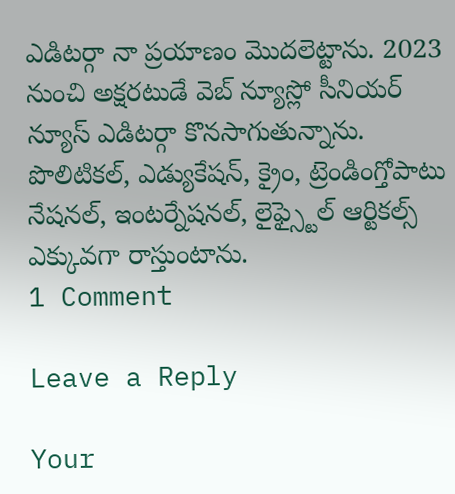ఎడిటర్గా నా ప్రయాణం మొదలెట్టాను. 2023 నుంచి అక్షరటుడే వెబ్ న్యూస్లో సీనియర్ న్యూస్ ఎడిటర్గా కొనసాగుతున్నాను. పొలిటికల్, ఎడ్యుకేషన్, క్రైం, ట్రెండింగ్తోపాటు నేషనల్, ఇంటర్నేషనల్, లైఫ్స్టైల్ ఆర్టికల్స్ ఎక్కువగా రాస్తుంటాను.
1 Comment

Leave a Reply

Your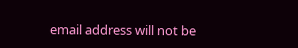email address will not be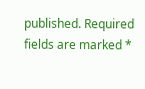published. Required fields are marked *